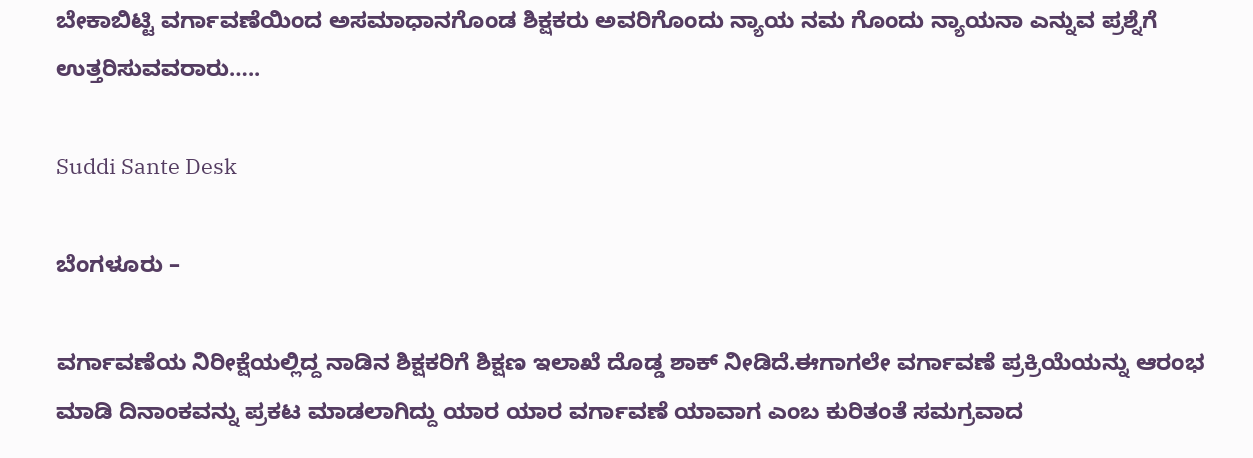ಬೇಕಾಬಿಟ್ಟಿ ವರ್ಗಾವಣೆಯಿಂದ ಅಸಮಾಧಾನಗೊಂಡ ಶಿಕ್ಷಕರು ಅವರಿಗೊಂದು ನ್ಯಾಯ ನಮ ಗೊಂದು ನ್ಯಾಯನಾ ಎನ್ನುವ ಪ್ರಶ್ನೆಗೆ ಉತ್ತರಿಸುವವರಾರು…..

Suddi Sante Desk

ಬೆಂಗಳೂರು –

ವರ್ಗಾವಣೆಯ ನಿರೀಕ್ಷೆಯಲ್ಲಿದ್ದ ನಾಡಿನ ಶಿಕ್ಷಕರಿಗೆ ಶಿಕ್ಷಣ ಇಲಾಖೆ ದೊಡ್ಡ ಶಾಕ್ ನೀಡಿದೆ.ಈಗಾಗಲೇ ವರ್ಗಾವಣೆ ಪ್ರಕ್ರಿಯೆಯನ್ನು ಆರಂಭ ಮಾಡಿ ದಿನಾಂಕವನ್ನು ಪ್ರಕಟ ಮಾಡಲಾಗಿದ್ದು ಯಾರ ಯಾರ ವರ್ಗಾವಣೆ ಯಾವಾಗ ಎಂಬ ಕುರಿತಂತೆ ಸಮಗ್ರವಾದ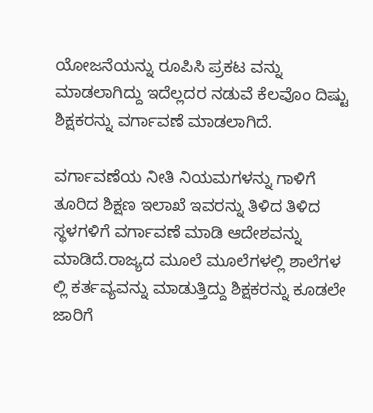ಯೋಜನೆಯನ್ನು ರೂಪಿಸಿ ಪ್ರಕಟ ವನ್ನು ಮಾಡಲಾಗಿದ್ದು ಇದೆಲ್ಲದರ ನಡುವೆ ಕೆಲವೊಂ ದಿಷ್ಟು ಶಿಕ್ಷಕರನ್ನು ವರ್ಗಾವಣೆ ಮಾಡಲಾಗಿದೆ.

ವರ್ಗಾವಣೆಯ ನೀತಿ ನಿಯಮಗಳನ್ನು ಗಾಳಿಗೆ ತೂರಿದ ಶಿಕ್ಷಣ ಇಲಾಖೆ ಇವರನ್ನು ತಿಳಿದ ತಿಳಿದ ಸ್ಥಳಗಳಿಗೆ ವರ್ಗಾವಣೆ ಮಾಡಿ ಆದೇಶವನ್ನು ಮಾಡಿದೆ.ರಾಜ್ಯದ ಮೂಲೆ ಮೂಲೆಗಳಲ್ಲಿ ಶಾಲೆಗಳ ಲ್ಲಿ ಕರ್ತವ್ಯವನ್ನು ಮಾಡುತ್ತಿದ್ದು ಶಿಕ್ಷಕರನ್ನು ಕೂಡಲೇ ಜಾರಿಗೆ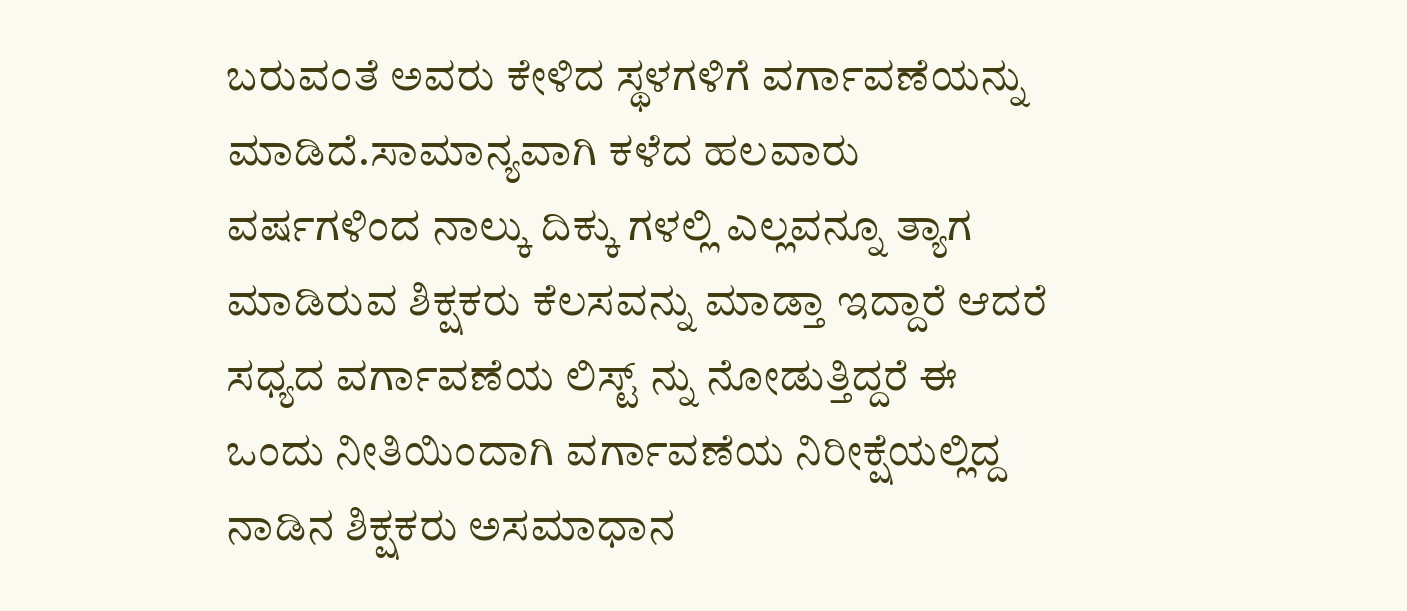ಬರುವಂತೆ ಅವರು ಕೇಳಿದ ಸ್ಥಳಗಳಿಗೆ ವರ್ಗಾವಣೆಯನ್ನು ಮಾಡಿದೆ.ಸಾಮಾನ್ಯವಾಗಿ ಕಳೆದ ಹಲವಾರು ವರ್ಷಗಳಿಂದ ನಾಲ್ಕು ದಿಕ್ಕು ಗಳಲ್ಲಿ ಎಲ್ಲವನ್ನೂ ತ್ಯಾಗ ಮಾಡಿರುವ ಶಿಕ್ಷಕರು ಕೆಲಸವನ್ನು ಮಾಡ್ತಾ ಇದ್ದಾರೆ ಆದರೆ ಸಧ್ಯದ ವರ್ಗಾವಣೆಯ ಲಿಸ್ಟ್ ನ್ನು ನೋಡುತ್ತಿದ್ದರೆ ಈ ಒಂದು ನೀತಿಯಿಂದಾಗಿ ವರ್ಗಾವಣೆಯ ನಿರೀಕ್ಷೆಯಲ್ಲಿದ್ದ ನಾಡಿನ ಶಿಕ್ಷಕರು ಅಸಮಾಧಾನ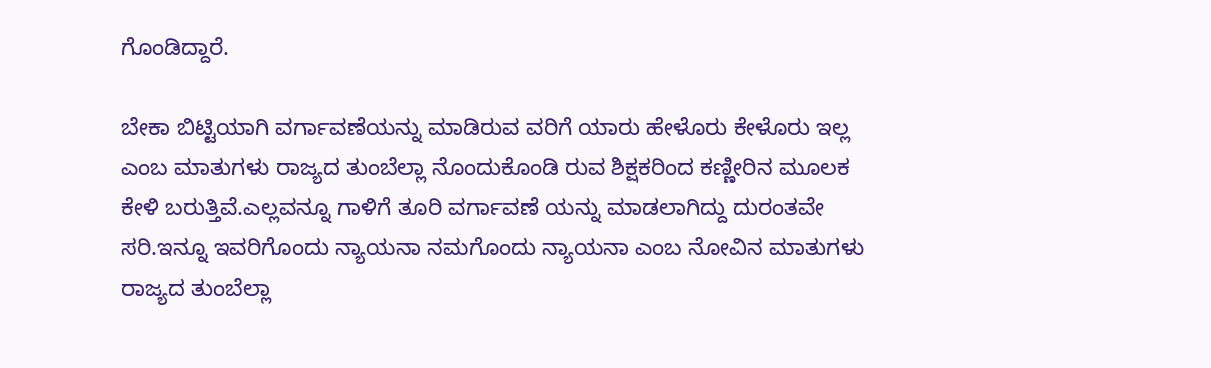ಗೊಂಡಿದ್ದಾರೆ.

ಬೇಕಾ ಬಿಟ್ಟಿಯಾಗಿ ವರ್ಗಾವಣೆಯನ್ನು ಮಾಡಿರುವ ವರಿಗೆ ಯಾರು ಹೇಳೊರು ಕೇಳೊರು ಇಲ್ಲ ಎಂಬ ಮಾತುಗಳು ರಾಜ್ಯದ ತುಂಬೆಲ್ಲಾ ನೊಂದುಕೊಂಡಿ ರುವ ಶಿಕ್ಷಕರಿಂದ ಕಣ್ಣೀರಿನ ಮೂಲಕ ಕೇಳಿ ಬರುತ್ತಿವೆ.ಎಲ್ಲವನ್ನೂ ಗಾಳಿಗೆ ತೂರಿ ವರ್ಗಾವಣೆ ಯನ್ನು ಮಾಡಲಾಗಿದ್ದು ದುರಂತವೇ ಸರಿ.ಇನ್ನೂ ಇವರಿಗೊಂದು ನ್ಯಾಯನಾ ನಮಗೊಂದು ನ್ಯಾಯನಾ ಎಂಬ ನೋವಿನ ಮಾತುಗಳು ರಾಜ್ಯದ ತುಂಬೆಲ್ಲಾ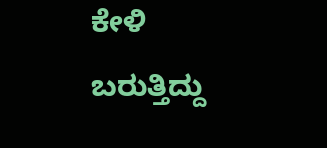ಕೇಳಿ ಬರುತ್ತಿದ್ದು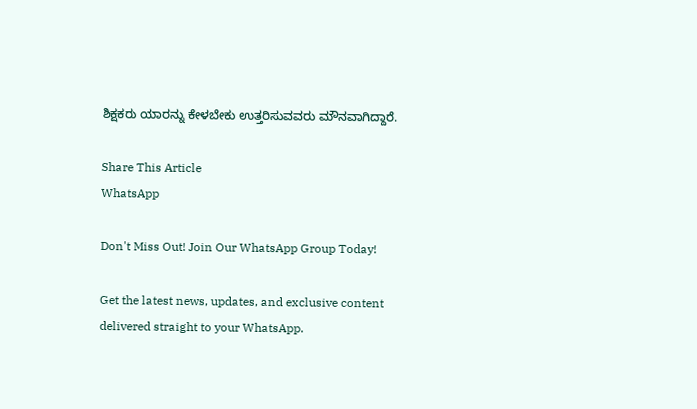ಶಿಕ್ಷಕರು ಯಾರನ್ನು ಕೇಳಬೇಕು ಉತ್ತರಿಸುವವರು ಮೌನವಾಗಿದ್ದಾರೆ.

Share This Article
WhatsApp

Don't Miss Out! Join Our WhatsApp Group Today!

Get the latest news, updates, and exclusive content delivered straight to your WhatsApp.